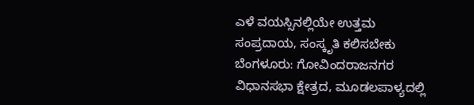ಎಳೆ ವಯಸ್ಸಿನಲ್ಲಿಯೇ ಉತ್ತಮ ಸಂಪ್ರದಾಯ, ಸಂಸ್ಕೃತಿ ಕಲಿಸಬೇಕು
ಬೆಂಗಳೂರು: ಗೋವಿಂದರಾಜನಗರ ವಿಧಾನಸಭಾ ಕ್ಷೇತ್ರದ, ಮೂಡಲಪಾಳ್ಯದಲ್ಲಿ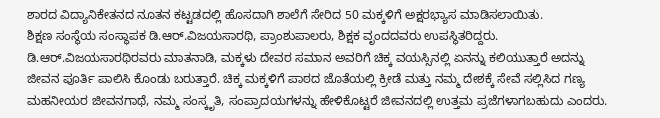ಶಾರದ ವಿದ್ಯಾನಿಕೇತನದ ನೂತನ ಕಟ್ಟಡದಲ್ಲಿ ಹೊಸದಾಗಿ ಶಾಲೆಗೆ ಸೇರಿದ 50 ಮಕ್ಕಳಿಗೆ ಅಕ್ಷರಭ್ಯಾಸ ಮಾಡಿಸಲಾಯಿತು.
ಶಿಕ್ಷಣ ಸಂಸ್ಥೆಯ ಸಂಸ್ಥಾಪಕ ಡಿ.ಆರ್.ವಿಜಯಸಾರಥಿ, ಪ್ರಾಂಶುಪಾಲರು, ಶಿಕ್ಷಕ ವೃಂದದವರು ಉಪಸ್ಥಿತರಿದ್ದರು.
ಡಿ.ಆರ್.ವಿಜಯಸಾರಥಿರವರು ಮಾತನಾಡಿ, ಮಕ್ಕಳು ದೇವರ ಸಮಾನ ಅವರಿಗೆ ಚಿಕ್ಕ ವಯಸ್ಸಿನಲ್ಲಿ ಏನನ್ನು ಕಲಿಯುತ್ತಾರೆ ಅದನ್ನು ಜೀವನ ಪೂರ್ತಿ ಪಾಲಿಸಿ ಕೊಂಡು ಬರುತ್ತಾರೆ. ಚಿಕ್ಕ ಮಕ್ಕಳಿಗೆ ಪಾಠದ ಜೊತೆಯಲ್ಲಿ ಕ್ರೀಡೆ ಮತ್ತು ನಮ್ಮ ದೇಶಕ್ಕೆ ಸೇವೆ ಸಲ್ಲಿಸಿದ ಗಣ್ಯ ಮಹನೀಯರ ಜೀವನಗಾಥೆ, ನಮ್ಮ ಸಂಸ್ಕೃತಿ, ಸಂಪ್ರಾದಯಗಳನ್ನು ಹೇಳಿಕೊಟ್ಟರೆ ಜೀವನದಲ್ಲಿ ಉತ್ತಮ ಪ್ರಜೆಗಳಾಗಬಹುದು ಎಂದರು.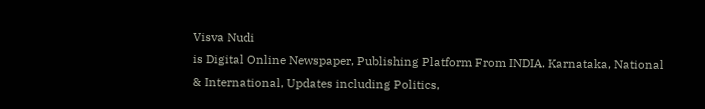Visva Nudi
is Digital Online Newspaper, Publishing Platform From INDIA. Karnataka, National & International, Updates including Politics,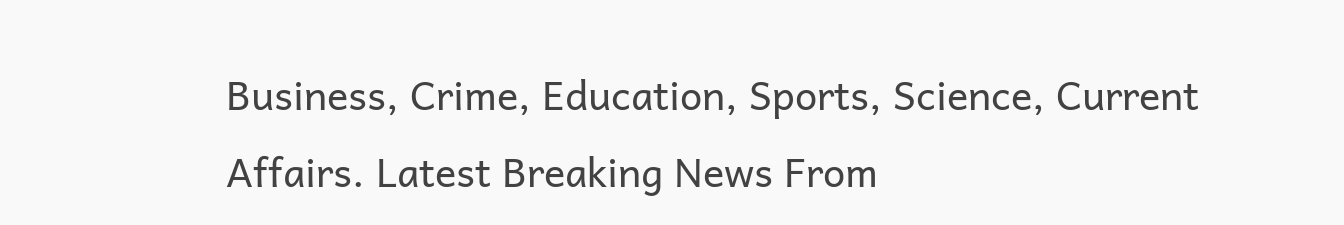Business, Crime, Education, Sports, Science, Current Affairs. Latest Breaking News From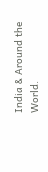India & Around the World.